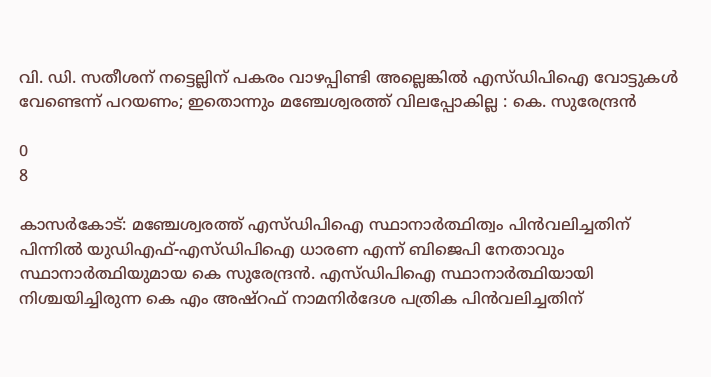വി. ഡി. സതീശന് നട്ടെല്ലിന് പകരം വാഴപ്പിണ്ടി അല്ലെങ്കിൽ എസ്ഡിപിഐ വോട്ടുകൾ വേണ്ടെന്ന് പറയണം; ഇതൊന്നും മഞ്ചേശ്വരത്ത് വിലപ്പോകില്ല : കെ. സുരേന്ദ്രൻ

0
8

കാസര്‍കോട്: മഞ്ചേശ്വരത്ത് എസ്ഡിപിഐ സ്ഥാനാര്‍ത്ഥിത്വം പിന്‍വലിച്ചതിന് പിന്നില്‍ യുഡിഎഫ്-എസ്ഡിപിഐ ധാരണ എന്ന് ബിജെപി നേതാവും സ്ഥാനാര്‍ത്ഥിയുമായ കെ സുരേന്ദ്രന്‍. എസ്ഡിപിഐ സ്ഥാനാര്‍ത്ഥിയായി നിശ്ചയിച്ചിരുന്ന കെ എം അഷ്‌റഫ് നാമനിര്‍ദേശ പത്രിക പിന്‍വലിച്ചതിന്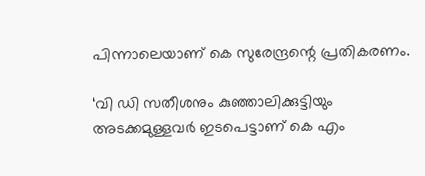പിന്നാലെയാണ് കെ സുരേന്ദ്രന്റെ പ്രതികരണം.

‘വി ഡി സതീശനും കുഞ്ഞാലിക്കുട്ടിയും അടക്കമുള്ളവര്‍ ഇടപെട്ടാണ് കെ എം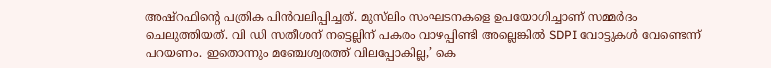അഷ്‌റഫിന്റെ പത്രിക പിന്‍വലിപ്പിച്ചത്. മുസ്‌ലിം സംഘടനകളെ ഉപയോഗിച്ചാണ് സമ്മര്‍ദം ചെലുത്തിയത്. വി ഡി സതീശന് നട്ടെല്ലിന് പകരം വാഴപ്പിണ്ടി അല്ലെങ്കില്‍ SDPI വോട്ടുകള്‍ വേണ്ടെന്ന് പറയണം. ഇതൊന്നും മഞ്ചേശ്വരത്ത് വിലപ്പോകില്ല,’ കെ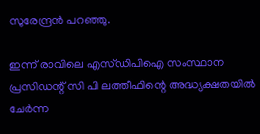സുരേന്ദ്രന്‍ പറഞ്ഞു.

ഇന്ന് രാവിലെ എസ്ഡിപിഐ സംസ്ഥാന പ്രസിഡന്റ് സി പി ലത്തീഫിന്റെ അദ്ധ്യക്ഷതയില്‍ ചേര്‍ന്ന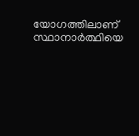യോഗത്തിലാണ് സ്ഥാനാര്‍ത്ഥിയെ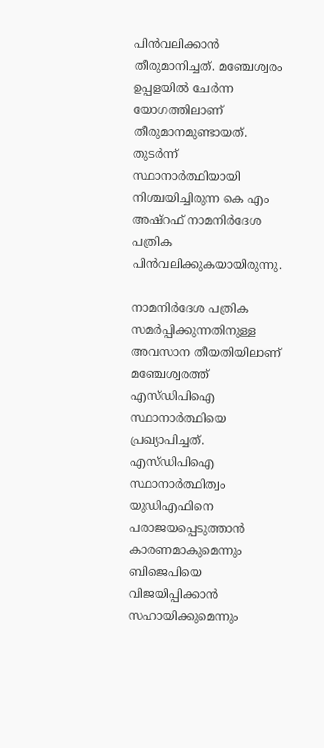പിന്‍വലിക്കാന്‍ തീരുമാനിച്ചത്. മഞ്ചേശ്വരം ഉപ്പളയില്‍ ചേര്‍ന്ന യോഗത്തിലാണ് തീരുമാനമുണ്ടായത്. തുടര്‍ന്ന് സ്ഥാനാര്‍ത്ഥിയായി നിശ്ചയിച്ചിരുന്ന കെ എം അഷ്റഫ് നാമനിര്‍ദേശ പത്രിക പിന്‍വലിക്കുകയായിരുന്നു.

നാമനിര്‍ദേശ പത്രിക സമര്‍പ്പിക്കുന്നതിനുള്ള അവസാന തീയതിയിലാണ് മഞ്ചേശ്വരത്ത് എസ്ഡിപിഐ സ്ഥാനാര്‍ത്ഥിയെ പ്രഖ്യാപിച്ചത്. എസ്ഡിപിഐ സ്ഥാനാര്‍ത്ഥിത്വം യുഡിഎഫിനെ പരാജയപ്പെടുത്താന്‍ കാരണമാകുമെന്നും ബിജെപിയെ വിജയിപ്പിക്കാന്‍ സഹായിക്കുമെന്നും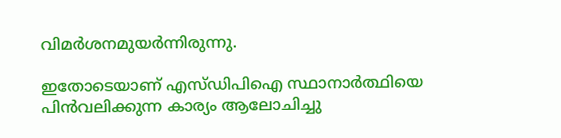വിമര്‍ശനമുയര്‍ന്നിരുന്നു.

ഇതോടെയാണ് എസ്ഡിപിഐ സ്ഥാനാര്‍ത്ഥിയെ പിന്‍വലിക്കുന്ന കാര്യം ആലോചിച്ചു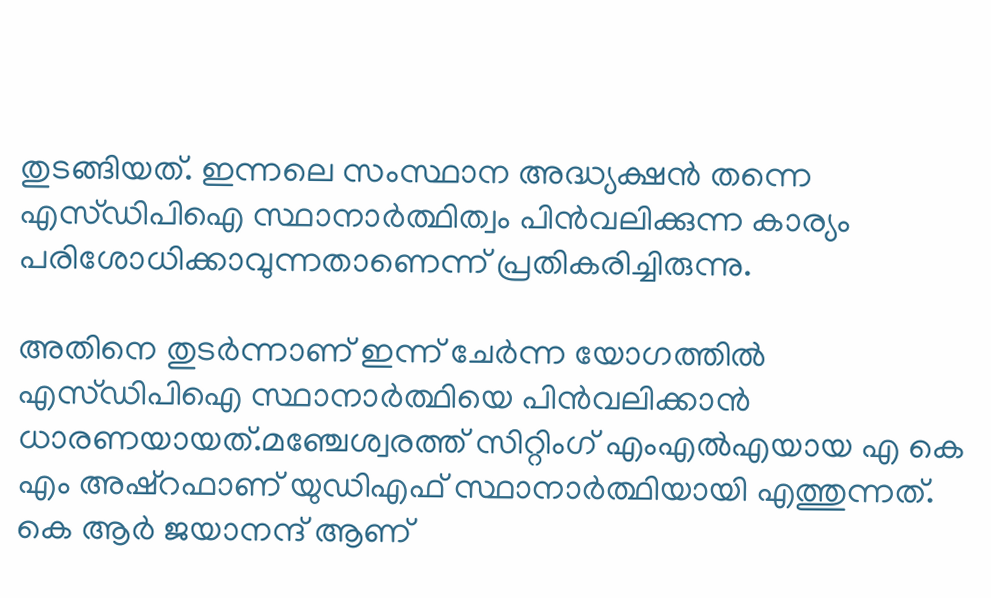തുടങ്ങിയത്. ഇന്നലെ സംസ്ഥാന അദ്ധ്യക്ഷന്‍ തന്നെ എസ്ഡിപിഐ സ്ഥാനാര്‍ത്ഥിത്വം പിന്‍വലിക്കുന്ന കാര്യം പരിശോധിക്കാവുന്നതാണെന്ന് പ്രതികരിച്ചിരുന്നു.

അതിനെ തുടര്‍ന്നാണ് ഇന്ന് ചേര്‍ന്ന യോഗത്തില്‍ എസ്ഡിപിഐ സ്ഥാനാര്‍ത്ഥിയെ പിന്‍വലിക്കാന്‍ ധാരണയായത്.മഞ്ചേശ്വരത്ത് സിറ്റിംഗ് എംഎല്‍എയായ എ കെ എം അഷ്‌റഫാണ് യുഡിഎഫ് സ്ഥാനാര്‍ത്ഥിയായി എത്തുന്നത്. കെ ആര്‍ ജയാനന്ദ് ആണ്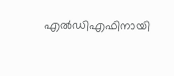എല്‍ഡിഎഫിനായി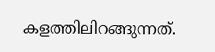കളത്തിലിറങ്ങുന്നത്.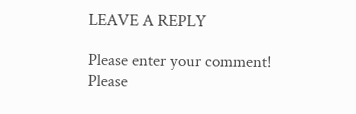LEAVE A REPLY

Please enter your comment!
Please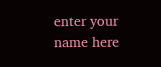enter your name here